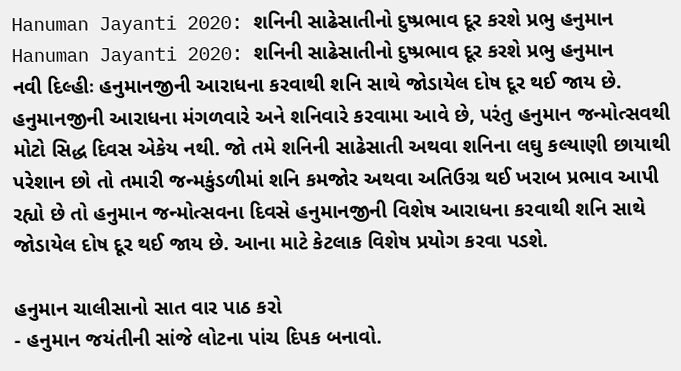Hanuman Jayanti 2020: શનિની સાઢેસાતીનો દુષ્પ્રભાવ દૂર કરશે પ્રભુ હનુમાન
Hanuman Jayanti 2020: શનિની સાઢેસાતીનો દુષ્પ્રભાવ દૂર કરશે પ્રભુ હનુમાન
નવી દિલ્હીઃ હનુમાનજીની આરાધના કરવાથી શનિ સાથે જોડાયેલ દોષ દૂર થઈ જાય છે. હનુમાનજીની આરાધના મંગળવારે અને શનિવારે કરવામા આવે છે, પરંતુ હનુમાન જન્મોત્સવથી મોટો સિદ્ધ દિવસ એકેય નથી. જો તમે શનિની સાઢેસાતી અથવા શનિના લઘુ કલ્યાણી છાયાથી પરેશાન છો તો તમારી જન્મકુંડળીમાં શનિ કમજોર અથવા અતિઉગ્ર થઈ ખરાબ પ્રભાવ આપી રહ્યો છે તો હનુમાન જન્મોત્સવના દિવસે હનુમાનજીની વિશેષ આરાધના કરવાથી શનિ સાથે જોડાયેલ દોષ દૂર થઈ જાય છે. આના માટે કેટલાક વિશેષ પ્રયોગ કરવા પડશે.

હનુમાન ચાલીસાનો સાત વાર પાઠ કરો
- હનુમાન જયંતીની સાંજે લોટના પાંચ દિપક બનાવો.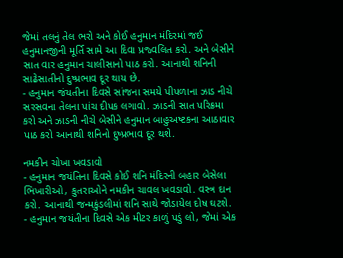જેમાં તલનું તેલ ભરો અને કોઈ હનુમાન મંદિરમાં જઈ હનુમાનજીની મૂર્તિ સામે આ દિવા પ્રજ્વલિત કરો. અને બેસીને સાત વાર હનુમાન ચાલીસાનો પાઠ કરો. આનાથી શનિની સાઢેસાતીનો દુષ્પ્રભાવ દૂર થાય છે.
- હનુમાન જંયતીના દિવસે સાંજના સમયે પીપળાના ઝાડ નીચે સરસવના તેલના પાંચ દીપક લગાવો. ઝાડની સાત પરિક્રમા કરો અને ઝાડની નીચે બેસીને હનુમાન બાહુઅષ્ટકના આઠાવાર પાઠ કરો આનાથી શનિનો દુષ્પ્રભાવ દૂર થશે.

નમકીન ચોખા ખવડાવો
- હનુમાન જયંતિના દિવસે કોઈ શનિ મંદિરની બહાર બેસેલા ભિખારીઓ, કુતરાઓને નમકીન ચાવલ ખવડાવો. વસ્ત્ર દાન કરો. આનાથી જન્મકુંડલીમાં શનિ સાથે જોડાયેલ દોષ ઘટશે.
- હનુમાન જયંતીના દિવસે એક મીટર કાળું પડું લો, જેમાં એક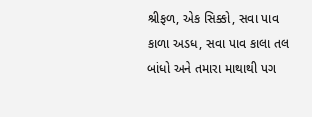શ્રીફળ, એક સિક્કો, સવા પાવ કાળા અડધ, સવા પાવ કાલા તલ બાંધો અને તમારા માથાથી પગ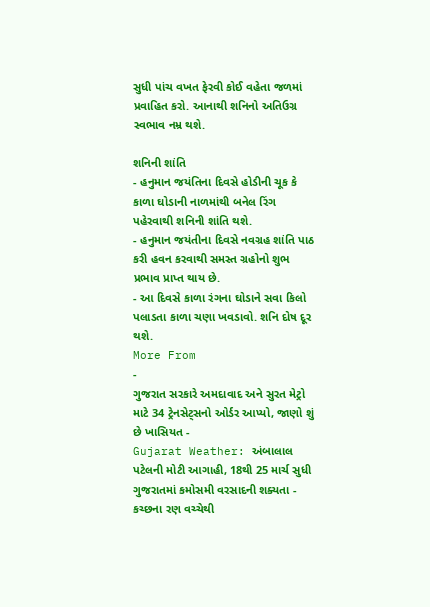સુધી પાંચ વખત ફેરવી કોઈ વહેતા જળમાં પ્રવાહિત કરો. આનાથી શનિનો અતિઉગ્ર સ્વભાવ નમ્ર થશે.

શનિની શાંતિ
- હનુમાન જયંતિના દિવસે હોડીની ચૂક કે કાળા ઘોડાની નાળમાંથી બનેલ રિંગ પહેરવાથી શનિની શાંતિ થશે.
- હનુમાન જયંતીના દિવસે નવગ્રહ શાંતિ પાઠ કરી હવન કરવાથી સમસ્ત ગ્રહોનો શુભ પ્રભાવ પ્રાપ્ત થાય છે.
- આ દિવસે કાળા રંગના ઘોડાને સવા કિલો પલાડતા કાળા ચણા ખવડાવો. શનિ દોષ દૂર થશે.
More From
-
ગુજરાત સરકારે અમદાવાદ અને સુરત મેટ્રો માટે 34 ટ્રેનસેટ્સનો ઓર્ડર આપ્યો, જાણો શું છે ખાસિયત -
Gujarat Weather: અંબાલાલ પટેલની મોટી આગાહી, 18થી 25 માર્ચ સુધી ગુજરાતમાં કમોસમી વરસાદની શક્યતા -
કચ્છના રણ વચ્ચેથી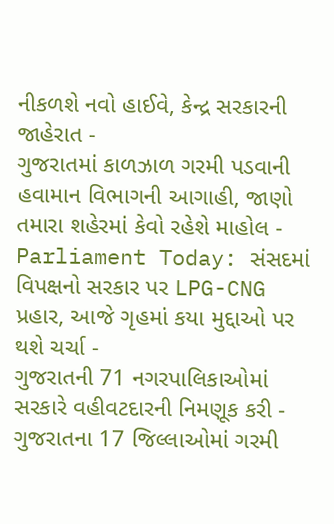નીકળશે નવો હાઈવે, કેન્દ્ર સરકારની જાહેરાત -
ગુજરાતમાં કાળઝાળ ગરમી પડવાની હવામાન વિભાગની આગાહી, જાણો તમારા શહેરમાં કેવો રહેશે માહોલ -
Parliament Today: સંસદમાં વિપક્ષનો સરકાર પર LPG-CNG પ્રહાર, આજે ગૃહમાં કયા મુદ્દાઓ પર થશે ચર્ચા -
ગુજરાતની 71 નગરપાલિકાઓમાં સરકારે વહીવટદારની નિમણૂક કરી -
ગુજરાતના 17 જિલ્લાઓમાં ગરમી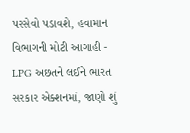પરસેવો પડાવશે, હવામાન વિભાગની મોટી આગાહી -
LPG અછતને લઈને ભારત સરકાર એક્શનમાં, જાણો શું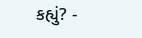કહ્યું? -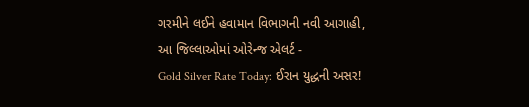ગરમીને લઈને હવામાન વિભાગની નવી આગાહી, આ જિલ્લાઓમાં ઓરેન્જ એલર્ટ -
Gold Silver Rate Today: ઈરાન યુદ્ધની અસર!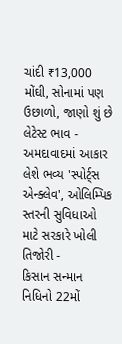ચાંદી ₹13,000 મોંઘી, સોનામાં પણ ઉછાળો, જાણો શું છે લેટેસ્ટ ભાવ -
અમદાવાદમાં આકાર લેશે ભવ્ય 'સ્પોર્ટ્સ એન્ક્લેવ', ઓલિમ્પિક સ્તરની સુવિધાઓ માટે સરકારે ખોલી તિજોરી -
કિસાન સન્માન નિધિનો 22મોં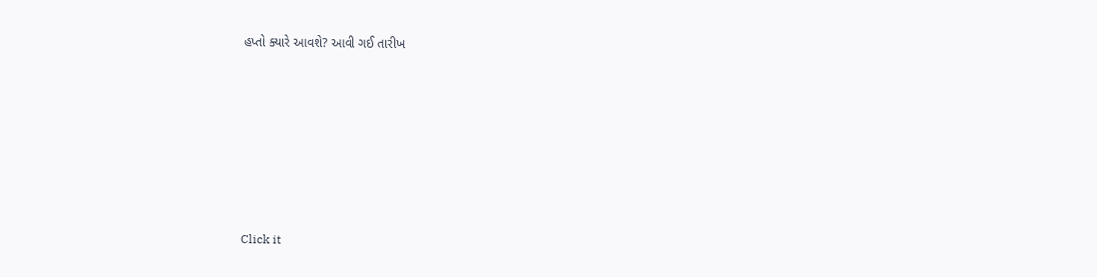હપ્તો ક્યારે આવશે? આવી ગઈ તારીખ












Click it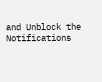and Unblock the Notifications